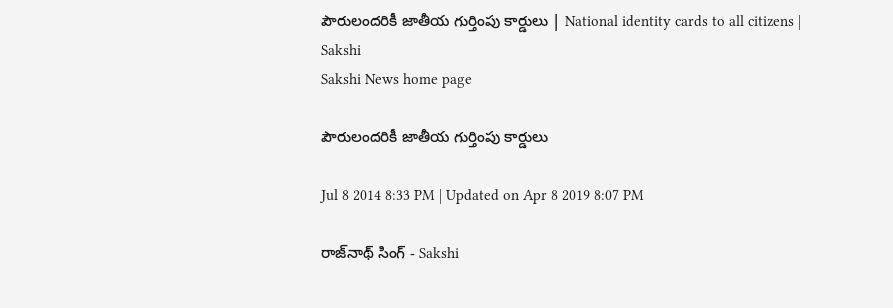పౌరులందరికీ జాతీయ గుర్తింపు కార్డులు | National identity cards to all citizens | Sakshi
Sakshi News home page

పౌరులందరికీ జాతీయ గుర్తింపు కార్డులు

Jul 8 2014 8:33 PM | Updated on Apr 8 2019 8:07 PM

రాజ్‌నాథ్ సింగ్ - Sakshi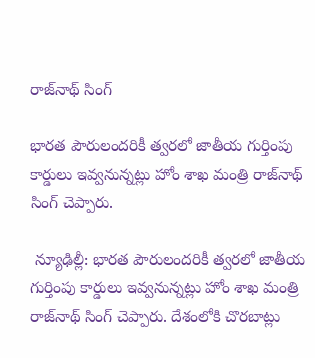రాజ్‌నాథ్ సింగ్

భారత పౌరులందరికీ త్వరలో జాతీయ గుర్తింపు కార్డులు ఇవ్వనున్నట్లు హోం శాఖ మంత్రి రాజ్‌నాథ్ సింగ్ చెప్పారు.

 న్యూఢిల్లీ: భారత పౌరులందరికీ త్వరలో జాతీయ గుర్తింపు కార్డులు ఇవ్వనున్నట్లు హోం శాఖ మంత్రి రాజ్‌నాథ్ సింగ్ చెప్పారు. దేశంలోకి చొరబాట్లు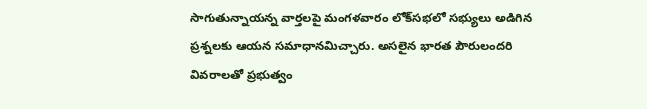సాగుతున్నాయన్న వార్తలపై మంగళవారం లోక్‌సభలో సభ్యులు అడిగిన ప్రశ్నలకు ఆయన సమాధానమిచ్చారు. అసలైన భారత పౌరులందరి వివరాలతో ప్రభుత్వం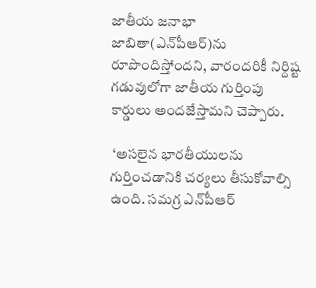జాతీయ జనాభా జాబితా(ఎన్‌పీఆర్)ను రూపొందిస్తోందని, వారందరికీ నిర్దిష్ట గడువులోగా జాతీయ గుర్తింపు కార్డులు అందజేస్తామని చెప్పారు.

 ‘అసలైన భారతీయులను గుర్తించడానికి చర్యలు తీసుకోవాల్సి ఉంది. సమగ్ర ఎన్‌పీఆర్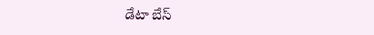డేటా బేస్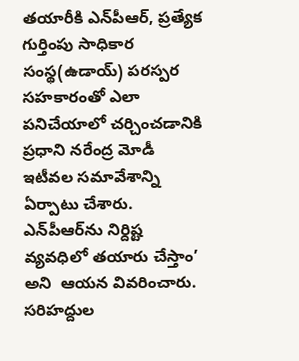తయారీకి ఎన్‌పీఆర్, ప్రత్యేక గుర్తింపు సాధికార సంస్థ(ఉడాయ్) పరస్పర సహకారంతో ఎలా పనిచేయాలో చర్చించడానికి ప్రధాని నరేంద్ర మోడీ ఇటీవల సమావేశాన్ని ఏర్పాటు చేశారు. ఎన్‌పీఆర్‌ను నిర్దిష్ట వ్యవధిలో తయారు చేస్తాం’ అని  ఆయన వివరించారు. సరిహద్దుల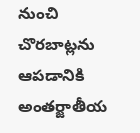నుంచి చొరబాట్లను ఆపడానికి అంతర్జాతీయ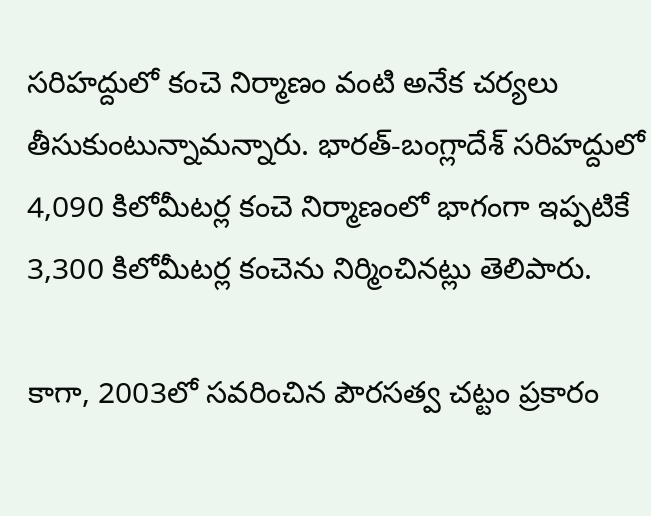సరిహద్దులో కంచె నిర్మాణం వంటి అనేక చర్యలు తీసుకుంటున్నామన్నారు. భారత్-బంగ్లాదేశ్ సరిహద్దులో 4,090 కిలోమీటర్ల కంచె నిర్మాణంలో భాగంగా ఇప్పటికే 3,300 కిలోమీటర్ల కంచెను నిర్మించినట్లు తెలిపారు.

కాగా, 2003లో సవరించిన పౌరసత్వ చట్టం ప్రకారం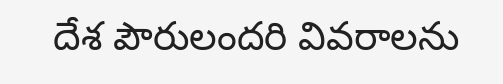దేశ పౌరులందరి వివరాలను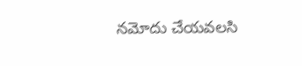నమోదు చేయవలసి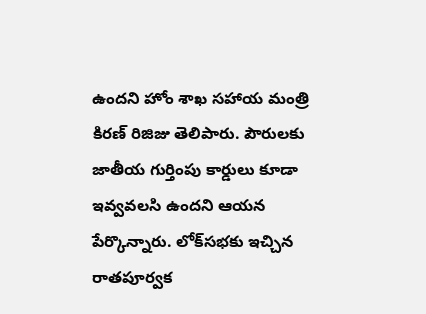ఉందని హోం శాఖ సహాయ మంత్రి కిరణ్ రిజిజు తెలిపారు. పౌరులకు జాతీయ గుర్తింపు కార్డులు కూడా ఇవ్వవలసి ఉందని ఆయన పేర్కొన్నారు. లోక్‌సభకు ఇచ్చిన రాతపూర్వక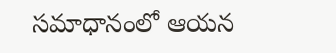సమాధానంలో ఆయన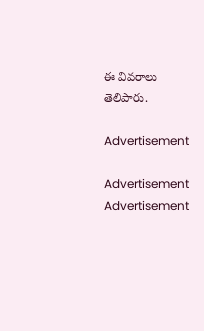ఈ వివరాలు తెలిపారు.

Advertisement

Advertisement
Advertisement